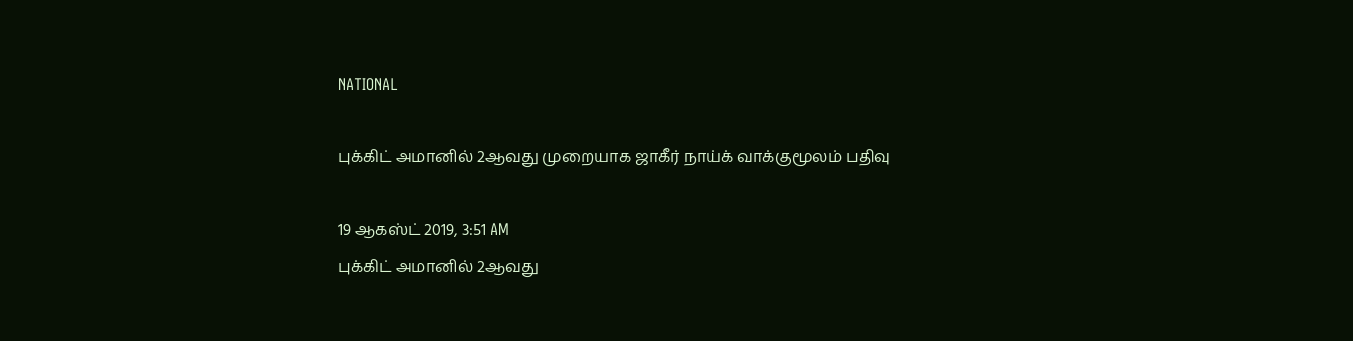NATIONAL

புக்கிட் அமானில் 2ஆவது முறையாக ஜாகீர் நாய்க் வாக்குமூலம் பதிவு

19 ஆகஸ்ட் 2019, 3:51 AM
புக்கிட் அமானில் 2ஆவது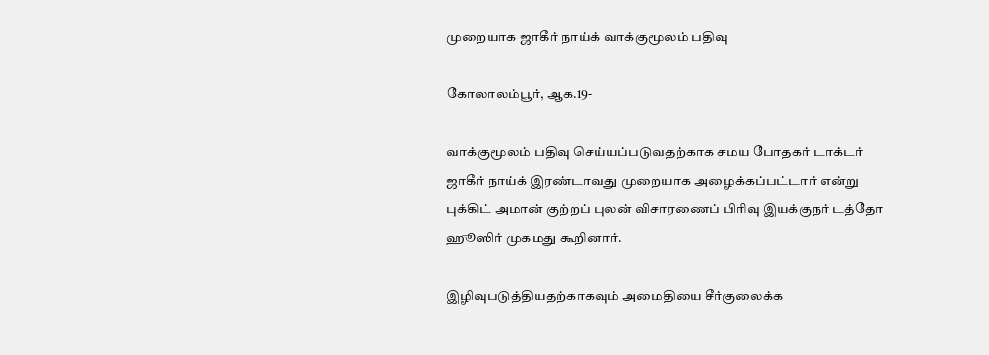முறையாக ஜாகீர் நாய்க் வாக்குமூலம் பதிவு

கோலாலம்பூர், ஆக.19-

வாக்குமூலம் பதிவு செய்யப்படுவதற்காக சமய போதகர் டாக்டர் ஜாகீர் நாய்க் இரண்டாவது முறையாக அழைக்கப்பட்டார் என்று புக்கிட் அமான் குற்றப் புலன் விசாரணைப் பிரிவு இயக்குநர் டத்தோ ஹூஸிர் முகமது கூறினார்.

இழிவுபடுத்தியதற்காகவும் அமைதியை சீர்குலைக்க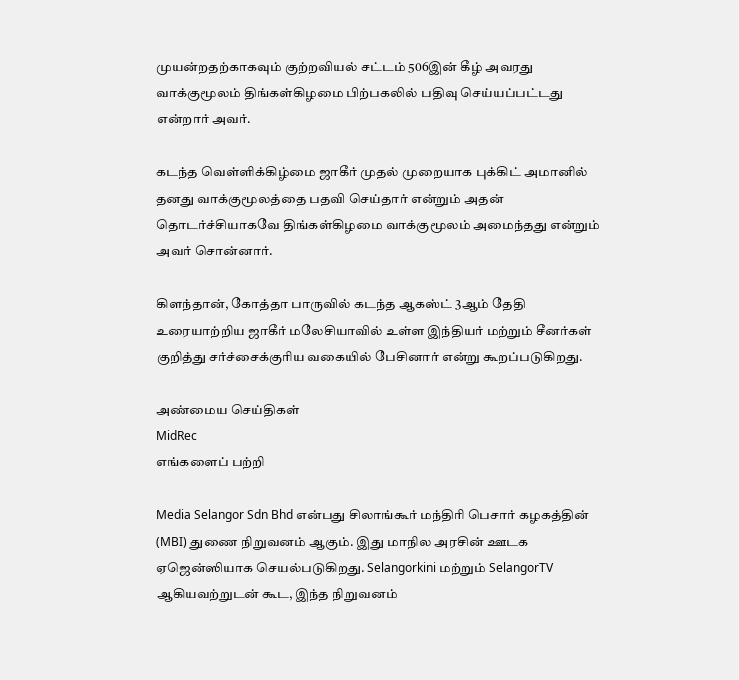முயன்றதற்காகவும் குற்றவியல் சட்டம் 506இன் கீழ் அவரது வாக்குமூலம் திங்கள்கிழமை பிற்பகலில் பதிவு செய்யப்பட்டது என்றார் அவர்.

கடந்த வெள்ளிக்கிழ்மை ஜாகீர் முதல் முறையாக புக்கிட் அமானில் தனது வாக்குமூலத்தை பதவி செய்தார் என்றும் அதன் தொடர்ச்சியாகவே திங்கள்கிழமை வாக்குமூலம் அமைந்தது என்றும் அவர் சொன்னார்.

கிளந்தான், கோத்தா பாருவில் கடந்த ஆகஸ்ட் 3ஆம் தேதி உரையாற்றிய ஜாகீர் மலேசியாவில் உள்ள இந்தியர் மற்றும் சீனர்கள் குறித்து சர்ச்சைக்குரிய வகையில் பேசினார் என்று கூறப்படுகிறது.

அண்மைய செய்திகள்
MidRec
எங்களைப் பற்றி

Media Selangor Sdn Bhd என்பது சிலாங்கூர் மந்திரி பெசார் கழகத்தின் (MBI) துணை நிறுவனம் ஆகும். இது மாநில அரசின் ஊடக ஏஜென்ஸியாக செயல்படுகிறது. Selangorkini மற்றும் SelangorTV ஆகியவற்றுடன் கூட, இந்த நிறுவனம்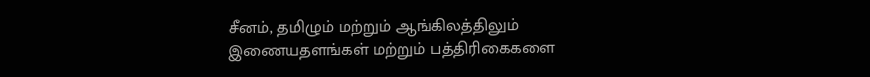சீனம், தமிழும் மற்றும் ஆங்கிலத்திலும் இணையதளங்கள் மற்றும் பத்திரிகைகளை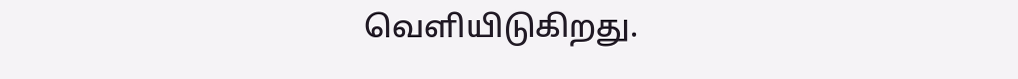வெளியிடுகிறது.